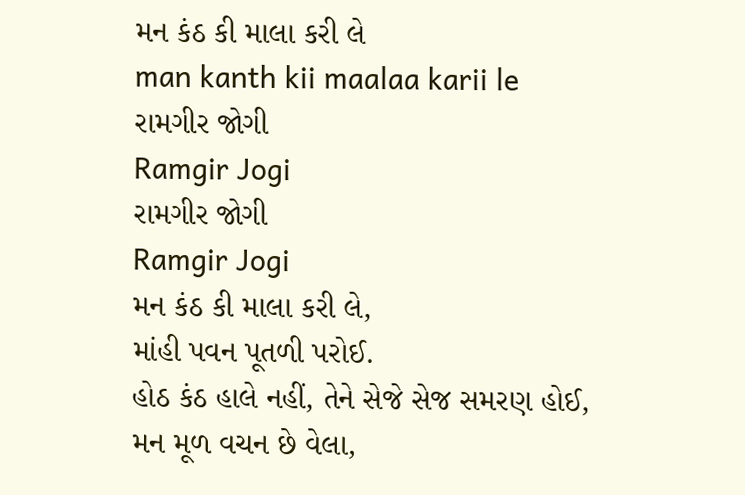મન કંઠ કી માલા કરી લે
man kanth kii maalaa karii le
રામગીર જોગી
Ramgir Jogi
રામગીર જોગી
Ramgir Jogi
મન કંઠ કી માલા કરી લે,
માંહી પવન પૂતળી પરોઈ.
હોઠ કંઠ હાલે નહીં, તેને સેજે સેજ સમરણ હોઈ,
મન મૂળ વચન છે વેલા,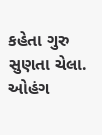કહેતા ગુરુ સુણતા ચેલા.
ઓહંગ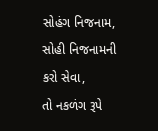સોહંગ નિજનામ, સોહી નિજનામની કરો સેવા,
તો નકળંગ રૂપે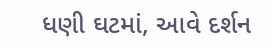ધણી ઘટમાં, આવે દર્શન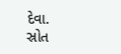દેવા.
સ્રોત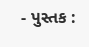- પુસ્તક :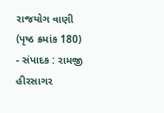રાજયોગ વાણી (પૃષ્ઠ ક્રમાંક 180)
- સંપાદક : રામજી હીરસાગર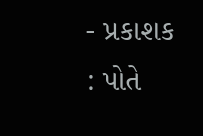- પ્રકાશક : પોતે